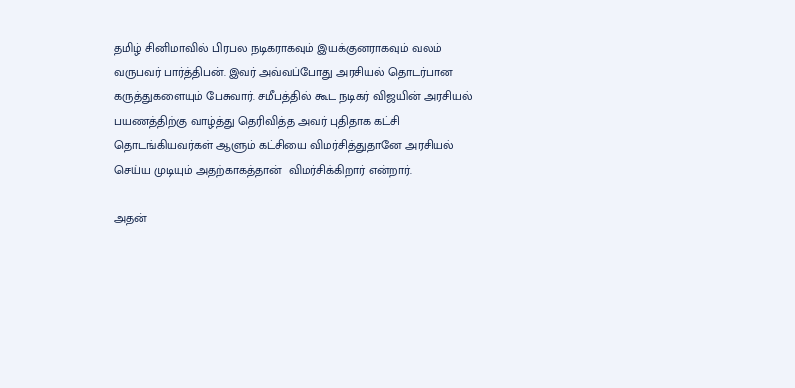தமிழ் சினிமாவில் பிரபல நடிகராகவும் இயக்குனராகவும் வலம் வருபவர் பார்த்திபன். இவர் அவ்வப்போது அரசியல் தொடர்பான கருத்துகளையும் பேசுவார். சமீபத்தில் கூட நடிகர் விஜயின் அரசியல் பயணத்திற்கு வாழ்த்து தெரிவித்த அவர் புதிதாக கட்சி தொடங்கியவர்கள் ஆளும் கட்சியை விமர்சித்துதானே அரசியல் செய்ய முடியும் அதற்காகத்தான்  விமர்சிக்கிறார் என்றார்.

அதன்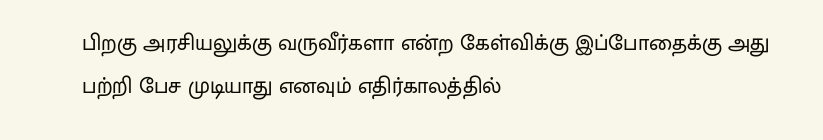பிறகு அரசியலுக்கு வருவீர்களா என்ற கேள்விக்கு இப்போதைக்கு அது பற்றி பேச முடியாது எனவும் எதிர்காலத்தில்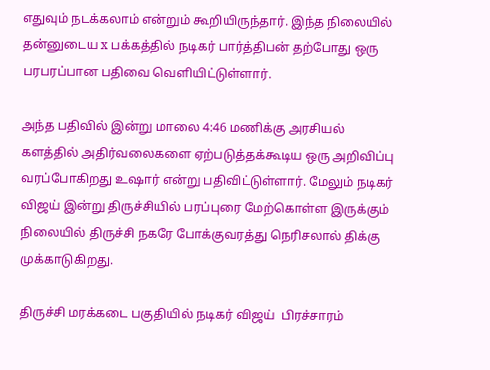எதுவும் நடக்கலாம் என்றும் கூறியிருந்தார். இந்த நிலையில் தன்னுடைய x பக்கத்தில் நடிகர் பார்த்திபன் தற்போது ஒரு பரபரப்பான பதிவை வெளியிட்டுள்ளார்.

அந்த பதிவில் இன்று மாலை 4:46 மணிக்கு அரசியல் களத்தில் அதிர்வலைகளை ஏற்படுத்தக்கூடிய ஒரு அறிவிப்பு வரப்போகிறது உஷார் என்று பதிவிட்டுள்ளார். மேலும் நடிகர் விஜய் இன்று திருச்சியில் பரப்புரை மேற்கொள்ள இருக்கும் நிலையில் திருச்சி நகரே போக்குவரத்து நெரிசலால் திக்கு முக்காடுகிறது.

திருச்சி மரக்கடை பகுதியில் நடிகர் விஜய்  பிரச்சாரம்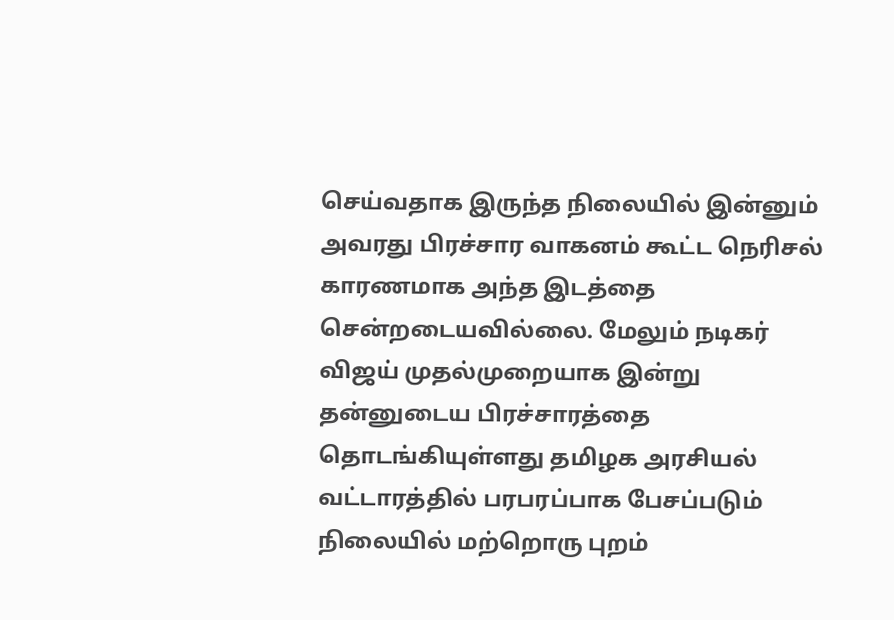செய்வதாக இருந்த நிலையில் இன்னும் அவரது பிரச்சார வாகனம் கூட்ட நெரிசல் காரணமாக அந்த இடத்தை சென்றடையவில்லை. மேலும் நடிகர் விஜய் முதல்முறையாக இன்று தன்னுடைய பிரச்சாரத்தை தொடங்கியுள்ளது தமிழக அரசியல் வட்டாரத்தில் பரபரப்பாக பேசப்படும் நிலையில் மற்றொரு புறம்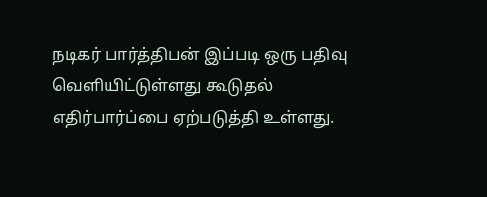நடிகர் பார்த்திபன் இப்படி ஒரு பதிவு  வெளியிட்டுள்ளது கூடுதல் எதிர்பார்ப்பை ஏற்படுத்தி உள்ளது.